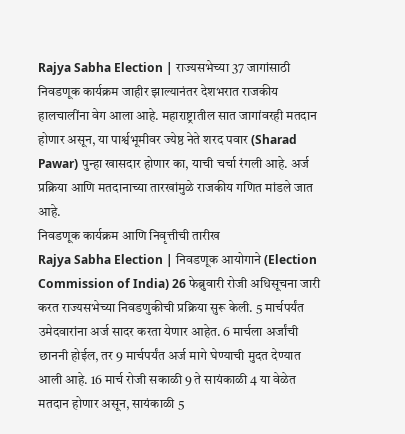Rajya Sabha Election | राज्यसभेच्या 37 जागांसाठी निवडणूक कार्यक्रम जाहीर झाल्यानंतर देशभरात राजकीय हालचालींना वेग आला आहे. महाराष्ट्रातील सात जागांवरही मतदान होणार असून, या पार्श्वभूमीवर ज्येष्ठ नेते शरद पवार (Sharad Pawar) पुन्हा खासदार होणार का, याची चर्चा रंगली आहे. अर्ज प्रक्रिया आणि मतदानाच्या तारखांमुळे राजकीय गणित मांडले जात आहे.
निवडणूक कार्यक्रम आणि निवृत्तीची तारीख
Rajya Sabha Election | निवडणूक आयोगाने (Election Commission of India) 26 फेब्रुवारी रोजी अधिसूचना जारी करत राज्यसभेच्या निवडणुकीची प्रक्रिया सुरू केली. 5 मार्चपर्यंत उमेदवारांना अर्ज सादर करता येणार आहेत. 6 मार्चला अर्जांची छाननी होईल, तर 9 मार्चपर्यंत अर्ज मागे घेण्याची मुदत देण्यात आली आहे. 16 मार्च रोजी सकाळी 9 ते सायंकाळी 4 या वेळेत मतदान होणार असून, सायंकाळी 5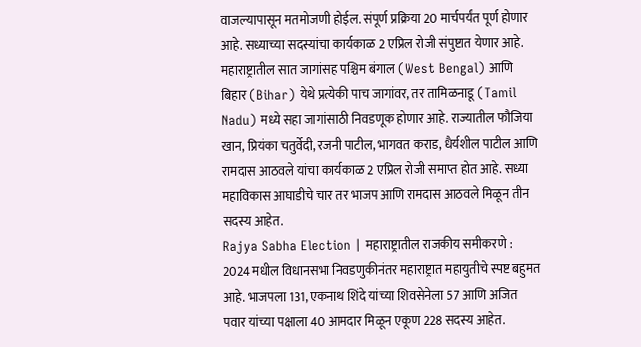वाजल्यापासून मतमोजणी होईल. संपूर्ण प्रक्रिया 20 मार्चपर्यंत पूर्ण होणार आहे. सध्याच्या सदस्यांचा कार्यकाळ 2 एप्रिल रोजी संपुष्टात येणार आहे.
महाराष्ट्रातील सात जागांसह पश्चिम बंगाल (West Bengal) आणि बिहार (Bihar) येथे प्रत्येकी पाच जागांवर, तर तामिळनाडू (Tamil Nadu) मध्ये सहा जागांसाठी निवडणूक होणार आहे. राज्यातील फौजिया खान, प्रियंका चतुर्वेदी, रजनी पाटील, भागवत कराड, धैर्यशील पाटील आणि रामदास आठवले यांचा कार्यकाळ 2 एप्रिल रोजी समाप्त होत आहे. सध्या महाविकास आघाडीचे चार तर भाजप आणि रामदास आठवले मिळून तीन सदस्य आहेत.
Rajya Sabha Election | महाराष्ट्रातील राजकीय समीकरणे :
2024 मधील विधानसभा निवडणुकीनंतर महाराष्ट्रात महायुतीचे स्पष्ट बहुमत आहे. भाजपला 131, एकनाथ शिंदे यांच्या शिवसेनेला 57 आणि अजित पवार यांच्या पक्षाला 40 आमदार मिळून एकूण 228 सदस्य आहेत.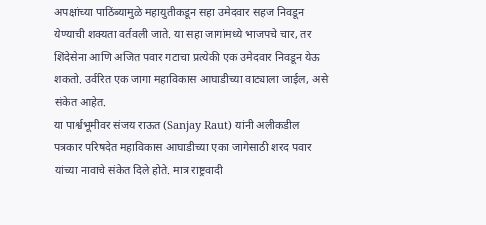अपक्षांच्या पाठिंब्यामुळे महायुतीकडून सहा उमेदवार सहज निवडून येण्याची शक्यता वर्तवली जाते. या सहा जागांमध्ये भाजपचे चार, तर शिंदेसेना आणि अजित पवार गटाचा प्रत्येकी एक उमेदवार निवडून येऊ शकतो. उर्वरित एक जागा महाविकास आघाडीच्या वाट्याला जाईल, असे संकेत आहेत.
या पार्श्वभूमीवर संजय राऊत (Sanjay Raut) यांनी अलीकडील पत्रकार परिषदेत महाविकास आघाडीच्या एका जागेसाठी शरद पवार यांच्या नावाचे संकेत दिले होते. मात्र राष्ट्रवादी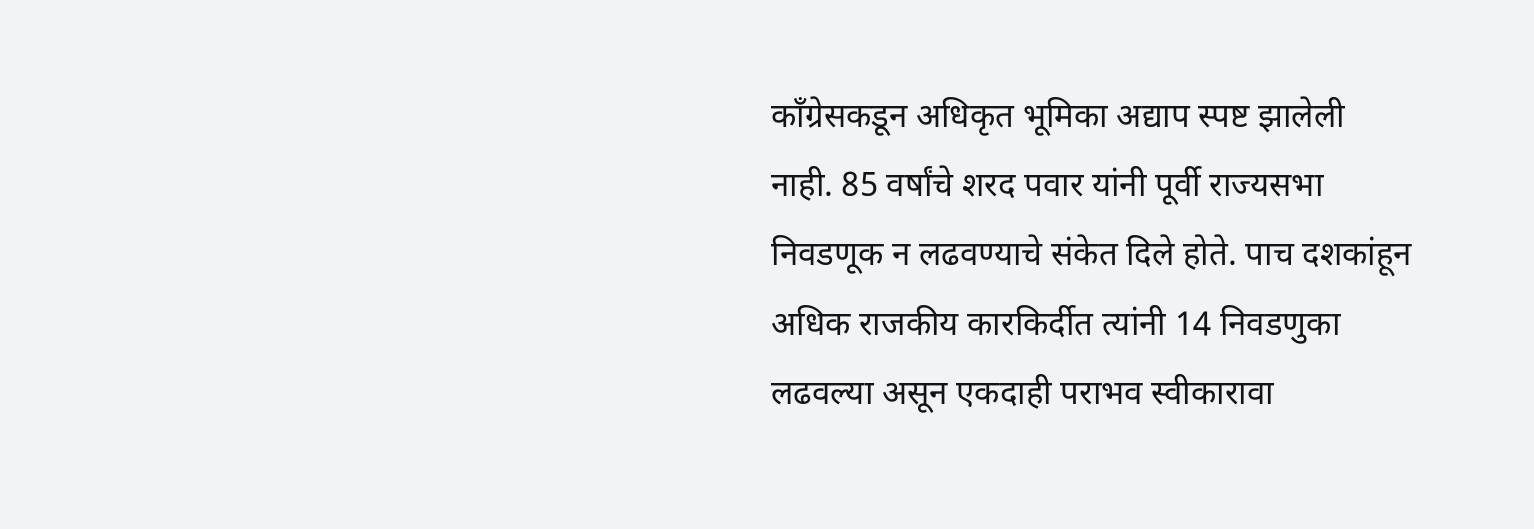काँग्रेसकडून अधिकृत भूमिका अद्याप स्पष्ट झालेली नाही. 85 वर्षांचे शरद पवार यांनी पूर्वी राज्यसभा निवडणूक न लढवण्याचे संकेत दिले होते. पाच दशकांहून अधिक राजकीय कारकिर्दीत त्यांनी 14 निवडणुका लढवल्या असून एकदाही पराभव स्वीकारावा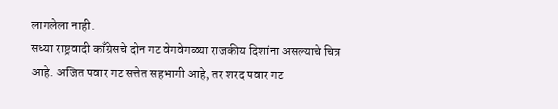लागलेला नाही.
सध्या राष्ट्रवादी काँग्रेसचे दोन गट वेगवेगळ्या राजकीय दिशांना असल्याचे चित्र आहे. अजित पवार गट सत्तेत सहभागी आहे, तर शरद पवार गट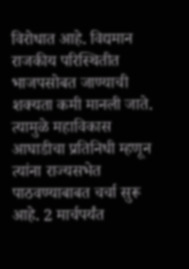विरोधात आहे. विद्यमान राजकीय परिस्थितीत भाजपसोबत जाण्याची शक्यता कमी मानली जाते. त्यामुळे महाविकास आघाडीचा प्रतिनिधी म्हणून त्यांना राज्यसभेत पाठवण्याबाबत चर्चा सुरू आहे. 2 मार्चपर्यंत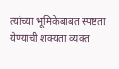त्यांच्या भूमिकेबाबत स्पष्टता येण्याची शक्यता व्यक्त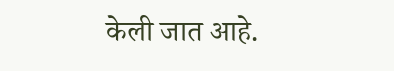केली जात आहे.